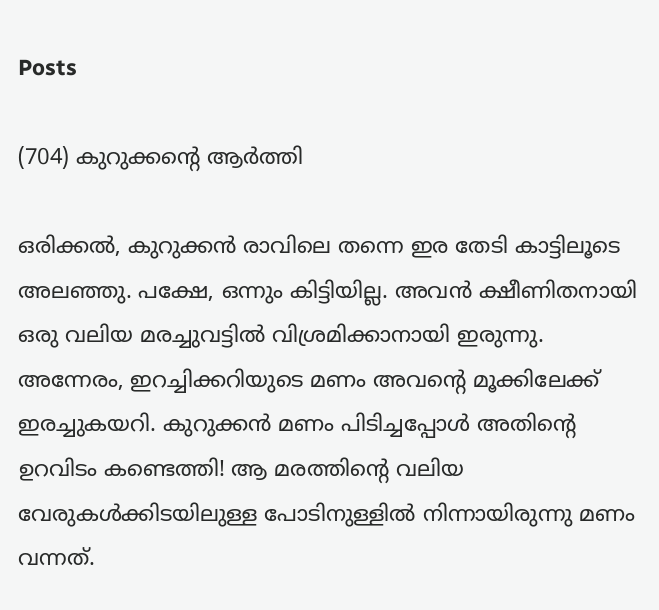Posts

(704) കുറുക്കന്റെ ആർത്തി

ഒരിക്കൽ, കുറുക്കൻ രാവിലെ തന്നെ ഇര തേടി കാട്ടിലൂടെ അലഞ്ഞു. പക്ഷേ, ഒന്നും കിട്ടിയില്ല. അവൻ ക്ഷീണിതനായി ഒരു വലിയ മരച്ചുവട്ടിൽ വിശ്രമിക്കാനായി ഇരുന്നു. അന്നേരം, ഇറച്ചിക്കറിയുടെ മണം അവന്റെ മൂക്കിലേക്ക് ഇരച്ചുകയറി. കുറുക്കൻ മണം പിടിച്ചപ്പോൾ അതിന്റെ ഉറവിടം കണ്ടെത്തി! ആ മരത്തിന്റെ വലിയ വേരുകൾക്കിടയിലുള്ള പോടിനുള്ളിൽ നിന്നായിരുന്നു മണം വന്നത്.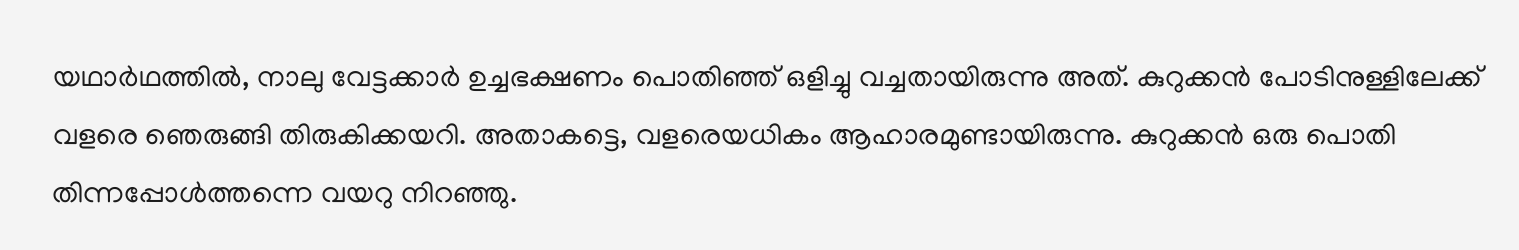യഥാർഥത്തിൽ, നാലു വേട്ടക്കാർ ഉച്ചഭക്ഷണം പൊതിഞ്ഞ് ഒളിച്ചു വച്ചതായിരുന്നു അത്. കുറുക്കൻ പോടിനുള്ളിലേക്ക് വളരെ ഞെരുങ്ങി തിരുകിക്കയറി. അതാകട്ടെ, വളരെയധികം ആഹാരമുണ്ടായിരുന്നു. കുറുക്കൻ ഒരു പൊതി തിന്നപ്പോൾത്തന്നെ വയറു നിറഞ്ഞു.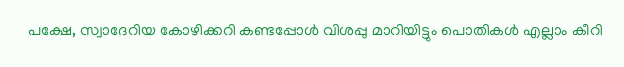പക്ഷേ, സ്വാദേറിയ കോഴിക്കറി കണ്ടപ്പോൾ വിശപ്പു മാറിയിട്ടും പൊതികൾ എല്ലാം കീറി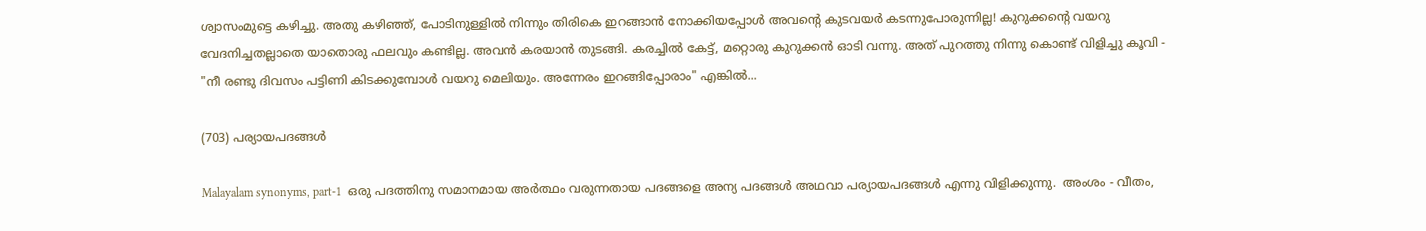ശ്വാസംമുട്ടെ കഴിച്ചു. അതു കഴിഞ്ഞ്, പോടിനുള്ളിൽ നിന്നും തിരികെ ഇറങ്ങാൻ നോക്കിയപ്പോൾ അവന്റെ കുടവയർ കടന്നുപോരുന്നില്ല! കുറുക്കന്റെ വയറു വേദനിച്ചതല്ലാതെ യാതൊരു ഫലവും കണ്ടില്ല. അവൻ കരയാൻ തുടങ്ങി. കരച്ചിൽ കേട്ട്, മറ്റൊരു കുറുക്കൻ ഓടി വന്നു. അത് പുറത്തു നിന്നു കൊണ്ട് വിളിച്ചു കൂവി - "നീ രണ്ടു ദിവസം പട്ടിണി കിടക്കുമ്പോൾ വയറു മെലിയും. അന്നേരം ഇറങ്ങിപ്പോരാം" എങ്കിൽ...

(703) പര്യായപദങ്ങൾ

Malayalam synonyms, part-1  ഒരു പദത്തിനു സമാനമായ അർത്ഥം വരുന്നതായ പദങ്ങളെ അന്യ പദങ്ങൾ അഥവാ പര്യായപദങ്ങൾ എന്നു വിളിക്കുന്നു.  അംശം - വീതം,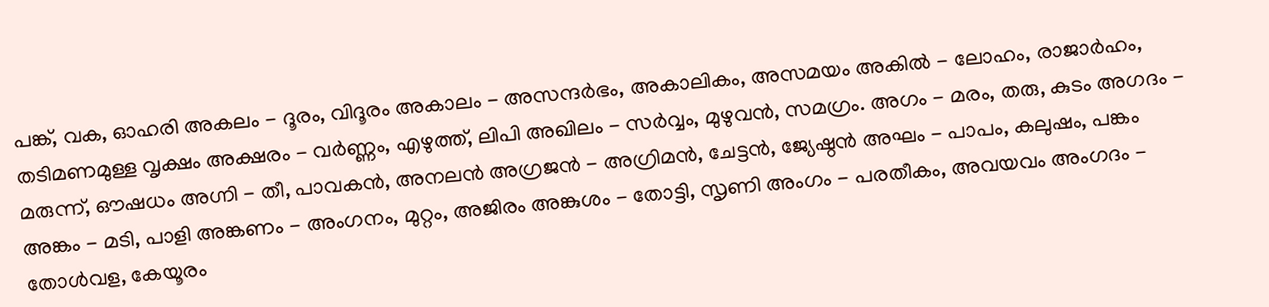പങ്ക്, വക, ഓഹരി അകലം - ദൂരം, വിദൂരം അകാലം - അസന്ദർഭം, അകാലികം, അസമയം അകിൽ - ലോഹം, രാജാർഹം, തടിമണമുള്ള വൃക്ഷം അക്ഷരം - വർണ്ണം, എഴുത്ത്, ലിപി അഖിലം - സർവ്വം, മുഴുവൻ, സമഗ്രം. അഗം - മരം, തരു, കുടം അഗദം - മരുന്ന്, ഔഷധം അഗ്നി - തീ, പാവകൻ, അനലൻ അഗ്രജൻ - അഗ്രിമൻ, ചേട്ടൻ, ജ്യേഷ്ഠൻ അഘം - പാപം, കലുഷം, പങ്കം അങ്കം - മടി, പാളി അങ്കണം - അംഗനം, മുറ്റം, അജിരം അങ്കുശം - തോട്ടി, സൃണി അംഗം - പരതീകം, അവയവം അംഗദം - തോൾവള, കേയൂരം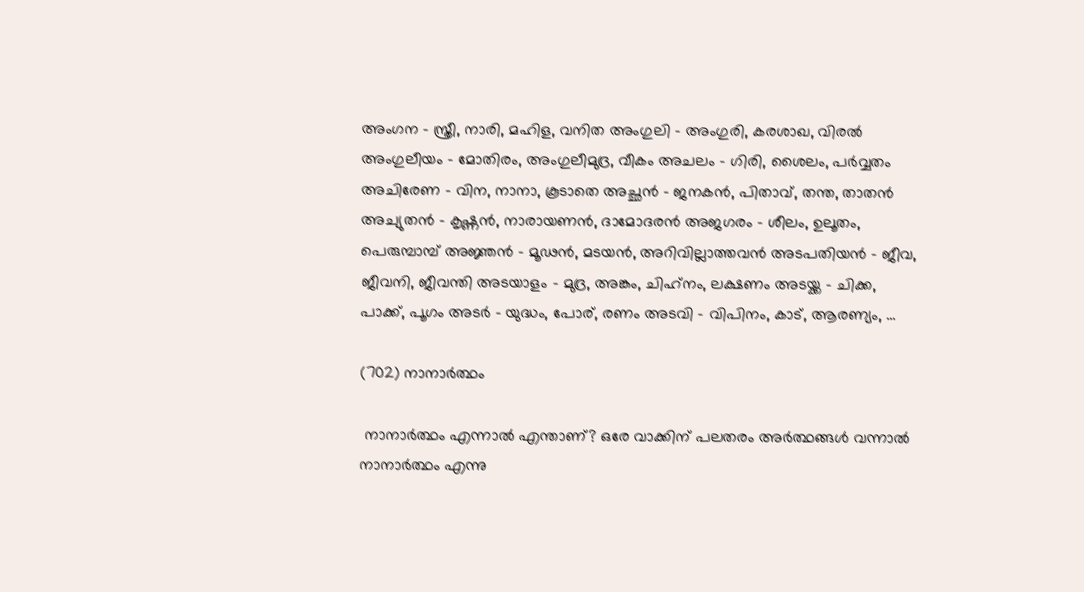അംഗന - സ്ത്രീ, നാരി, മഹിള, വനിത അംഗുലി - അംഗുരി, കരശാഖ, വിരൽ അംഗുലീയം - മോതിരം, അംഗുലീമുദ്ര, വീകം അചലം - ഗിരി, ശൈലം, പർവ്വതം അചിരേണ - വിന, നാനാ, കൂടാതെ അച്ഛൻ - ജനകൻ, പിതാവ്, തന്ത, താതൻ അച്യുതൻ - കൃഷ്ണൻ, നാരായണൻ, ദാമോദരൻ അജഗരം - ശീലം, ഉലൂതം, പെരുമ്പാമ്പ് അജ്ഞൻ - മൂഢൻ, മടയൻ, അറിവില്ലാത്തവൻ അടപതിയൻ - ജീവ, ജീവനി, ജീവന്തി അടയാളം - മുദ്ര, അങ്കം, ചിഹ്‌നം, ലക്ഷണം അടയ്ക്ക - ചിക്ക, പാക്ക്, പൂഗം അടർ - യുദ്ധം, പോര്, രണം അടവി - വിപിനം, കാട്, ആരണ്യം, ...

(702) നാനാർത്ഥം

 നാനാർത്ഥം എന്നാൽ എന്താണ്? ഒരേ വാക്കിന് പലതരം അർത്ഥങ്ങൾ വന്നാൽ നാനാർത്ഥം എന്നു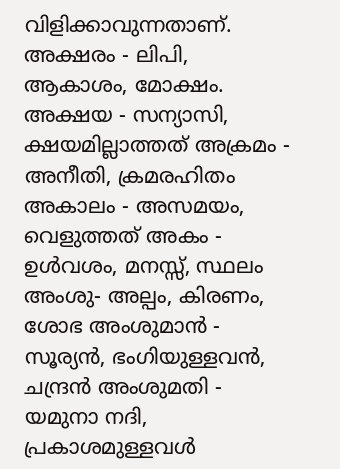വിളിക്കാവുന്നതാണ്. അക്ഷരം - ലിപി, ആകാശം, മോക്ഷം. അക്ഷയ - സന്യാസി, ക്ഷയമില്ലാത്തത് അക്രമം - അനീതി, ക്രമരഹിതം അകാലം - അസമയം, വെളുത്തത് അകം - ഉൾവശം, മനസ്സ്, സ്ഥലം അംശു- അല്പം, കിരണം, ശോഭ അംശുമാൻ - സൂര്യൻ, ഭംഗിയുള്ളവൻ, ചന്ദ്രൻ അംശുമതി - യമുനാ നദി, പ്രകാശമുള്ളവൾ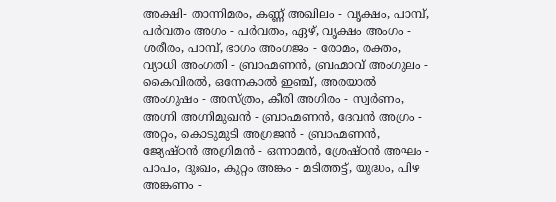അക്ഷി- താന്നിമരം, കണ്ണ് അഖിലം - വൃക്ഷം, പാമ്പ്, പർവതം അഗം - പർവതം, ഏഴ്, വൃക്ഷം അംഗം - ശരീരം, പാമ്പ്, ഭാഗം അംഗജം - രോമം, രക്തം, വ്യാധി അംഗതി - ബ്രാഹ്മണൻ, ബ്രഹ്മാവ് അംഗുലം - കൈവിരൽ, ഒന്നേകാൽ ഇഞ്ച്, അരയാൽ അംഗുഷം - അസ്ത്രം, കീരി അഗിരം - സ്വർണം, അഗ്നി അഗ്നിമുഖൻ - ബ്രാഹ്മണൻ, ദേവൻ അഗ്രം - അറ്റം, കൊടുമുടി അഗ്രജൻ - ബ്രാഹ്മണൻ, ജ്യേഷ്ഠൻ അഗ്രിമൻ - ഒന്നാമൻ, ശ്രേഷ്ഠൻ അഘം - പാപം, ദുഃഖം, കുറ്റം അങ്കം - മടിത്തട്ട്, യുദ്ധം, പിഴ അങ്കണം -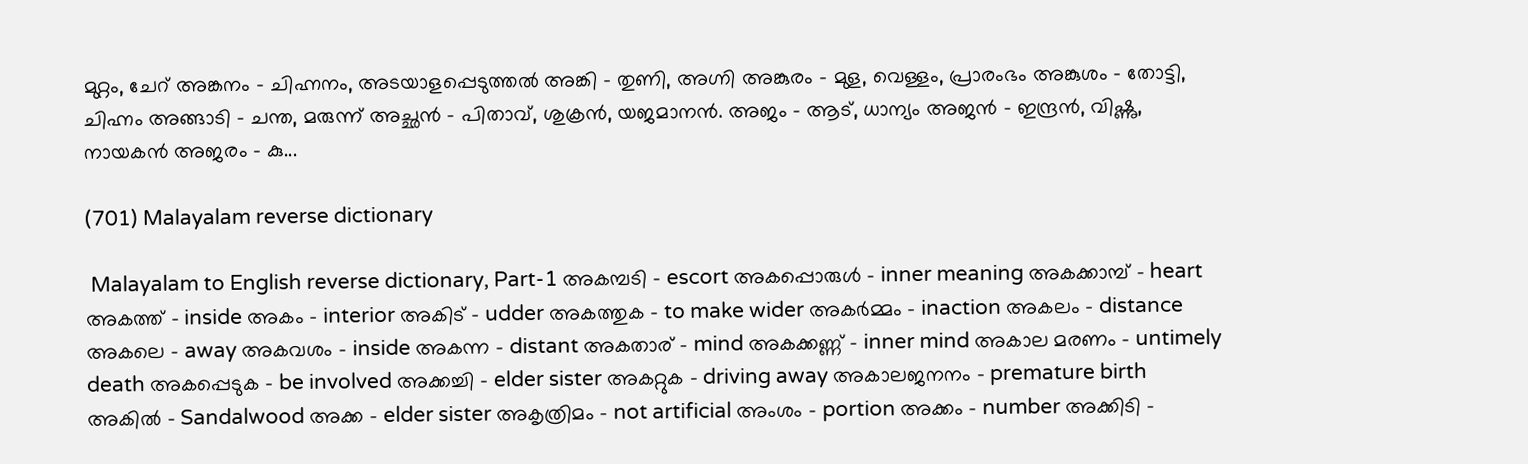മുറ്റം, ചേറ് അങ്കനം - ചിഹ്നനം, അടയാളപ്പെടുത്തൽ അങ്കി - തുണി, അഗ്നി അങ്കുരം - മുള, വെള്ളം, പ്രാരംഭം അങ്കുശം - തോട്ടി, ചിഹ്നം അങ്ങാടി - ചന്ത, മരുന്ന് അച്ഛൻ - പിതാവ്, ശുക്രൻ, യജമാനൻ. അജം - ആട്, ധാന്യം അജൻ - ഇന്ദ്രൻ, വിഷ്ണു, നായകൻ അജരം - കു...

(701) Malayalam reverse dictionary

 Malayalam to English reverse dictionary, Part-1 അകമ്പടി - escort അകപ്പൊരുൾ - inner meaning അകക്കാമ്പ് - heart അകത്ത് - inside അകം - interior അകിട് - udder അകത്തുക - to make wider അകർമ്മം - inaction അകലം - distance അകലെ - away അകവശം - inside അകന്ന - distant അകതാര് - mind അകക്കണ്ണ് - inner mind അകാല മരണം - untimely death അകപ്പെടുക - be involved അക്കച്ചി - elder sister അകറ്റുക - driving away അകാലജനനം - premature birth അകിൽ - Sandalwood അക്ക - elder sister അകൃത്രിമം - not artificial അംശം - portion അക്കം - number അക്കിടി -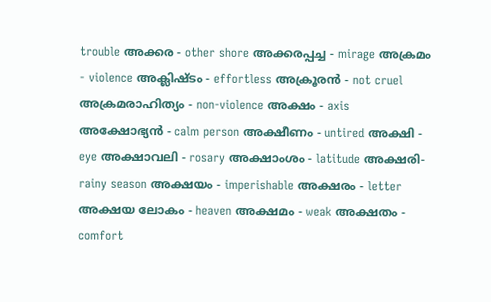trouble അക്കര - other shore അക്കരപ്പച്ച - mirage അക്രമം - violence അക്ലിഷ്ടം - effortless അക്രൂരൻ - not cruel അക്രമരാഹിത്യം - non-violence അക്ഷം - axis അക്ഷോഭ്യൻ - calm person അക്ഷീണം - untired അക്ഷി - eye അക്ഷാവലി - rosary അക്ഷാംശം - latitude അക്ഷരി- rainy season അക്ഷയം - imperishable അക്ഷരം - letter അക്ഷയ ലോകം - heaven അക്ഷമം - weak അക്ഷതം - comfort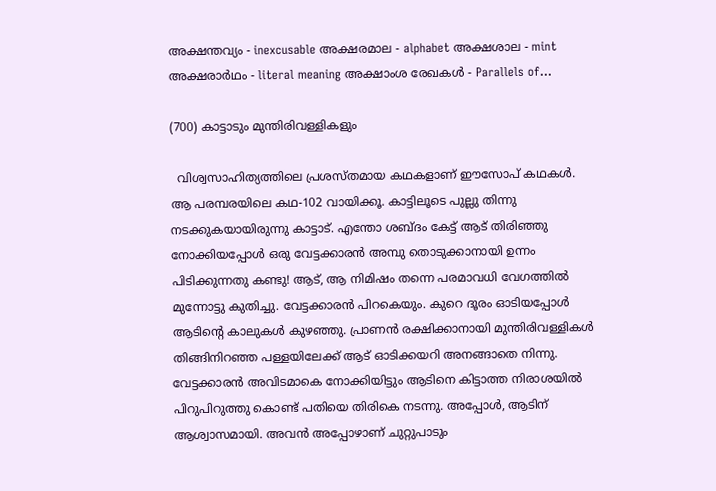അക്ഷന്തവ്യം - inexcusable അക്ഷരമാല - alphabet അക്ഷശാല - mint അക്ഷരാർഥം - literal meaning അക്ഷാംശ രേഖകൾ - Parallels of...

(700) കാട്ടാടും മുന്തിരിവള്ളികളും

  വിശ്വസാഹിത്യത്തിലെ പ്രശസ്തമായ കഥകളാണ് ഈസോപ് കഥകൾ. ആ പരമ്പരയിലെ കഥ-102 വായിക്കൂ. കാട്ടിലൂടെ പുല്ലു തിന്നു നടക്കുകയായിരുന്നു കാട്ടാട്. എന്തോ ശബ്ദം കേട്ട് ആട് തിരിഞ്ഞു നോക്കിയപ്പോൾ ഒരു വേട്ടക്കാരൻ അമ്പു തൊടുക്കാനായി ഉന്നം പിടിക്കുന്നതു കണ്ടു! ആട്, ആ നിമിഷം തന്നെ പരമാവധി വേഗത്തിൽ മുന്നോട്ടു കുതിച്ചു. വേട്ടക്കാരൻ പിറകെയും. കുറെ ദൂരം ഓടിയപ്പോൾ ആടിൻ്റെ കാലുകൾ കുഴഞ്ഞു. പ്രാണൻ രക്ഷിക്കാനായി മുന്തിരിവള്ളികൾ തിങ്ങിനിറഞ്ഞ പള്ളയിലേക്ക് ആട് ഓടിക്കയറി അനങ്ങാതെ നിന്നു. വേട്ടക്കാരൻ അവിടമാകെ നോക്കിയിട്ടും ആടിനെ കിട്ടാത്ത നിരാശയിൽ പിറുപിറുത്തു കൊണ്ട് പതിയെ തിരികെ നടന്നു. അപ്പോൾ, ആടിന് ആശ്വാസമായി. അവൻ അപ്പോഴാണ് ചുറ്റുപാടും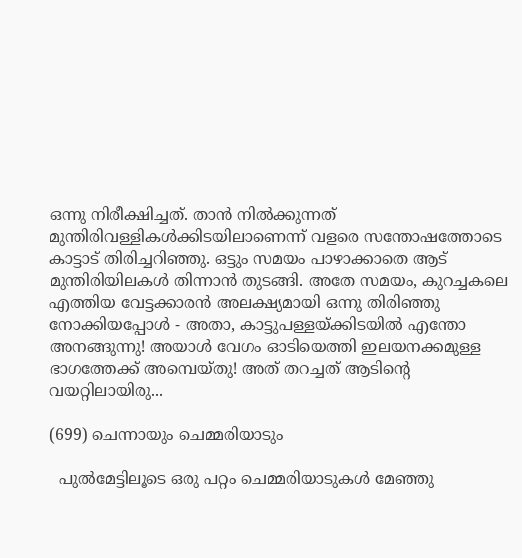ഒന്നു നിരീക്ഷിച്ചത്. താൻ നിൽക്കുന്നത് മുന്തിരിവള്ളികൾക്കിടയിലാണെന്ന് വളരെ സന്തോഷത്തോടെ കാട്ടാട് തിരിച്ചറിഞ്ഞു. ഒട്ടും സമയം പാഴാക്കാതെ ആട് മുന്തിരിയിലകൾ തിന്നാൻ തുടങ്ങി. അതേ സമയം, കുറച്ചകലെ എത്തിയ വേട്ടക്കാരൻ അലക്ഷ്യമായി ഒന്നു തിരിഞ്ഞു നോക്കിയപ്പോൾ - അതാ, കാട്ടുപള്ളയ്‌ക്കിടയിൽ എന്തോ അനങ്ങുന്നു! അയാൾ വേഗം ഓടിയെത്തി ഇലയനക്കമുള്ള ഭാഗത്തേക്ക് അമ്പെയ്തു! അത് തറച്ചത് ആടിൻ്റെ വയറ്റിലായിരു...

(699) ചെന്നായും ചെമ്മരിയാടും

  പുൽമേട്ടിലൂടെ ഒരു പറ്റം ചെമ്മരിയാടുകൾ മേഞ്ഞു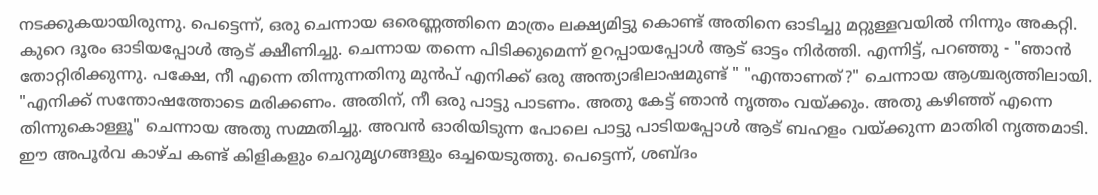നടക്കുകയായിരുന്നു. പെട്ടെന്ന്, ഒരു ചെന്നായ ഒരെണ്ണത്തിനെ മാത്രം ലക്ഷ്യമിട്ടു കൊണ്ട് അതിനെ ഓടിച്ചു മറ്റുള്ളവയിൽ നിന്നും അകറ്റി. കുറെ ദൂരം ഓടിയപ്പോൾ ആട് ക്ഷീണിച്ചു. ചെന്നായ തന്നെ പിടിക്കുമെന്ന് ഉറപ്പായപ്പോൾ ആട് ഓട്ടം നിർത്തി. എന്നിട്ട്, പറഞ്ഞു - "ഞാൻ തോറ്റിരിക്കുന്നു. പക്ഷേ, നീ എന്നെ തിന്നുന്നതിനു മുൻപ് എനിക്ക് ഒരു അന്ത്യാഭിലാഷമുണ്ട് " "എന്താണത്?" ചെന്നായ ആശ്ചര്യത്തിലായി. "എനിക്ക് സന്തോഷത്തോടെ മരിക്കണം. അതിന്, നീ ഒരു പാട്ടു പാടണം. അതു കേട്ട് ഞാൻ നൃത്തം വയ്ക്കും. അതു കഴിഞ്ഞ് എന്നെ തിന്നുകൊള്ളൂ" ചെന്നായ അതു സമ്മതിച്ചു. അവൻ ഓരിയിടുന്ന പോലെ പാട്ടു പാടിയപ്പോൾ ആട് ബഹളം വയ്ക്കുന്ന മാതിരി നൃത്തമാടി. ഈ അപൂർവ കാഴ്ച കണ്ട് കിളികളും ചെറുമൃഗങ്ങളും ഒച്ചയെടുത്തു. പെട്ടെന്ന്, ശബ്ദം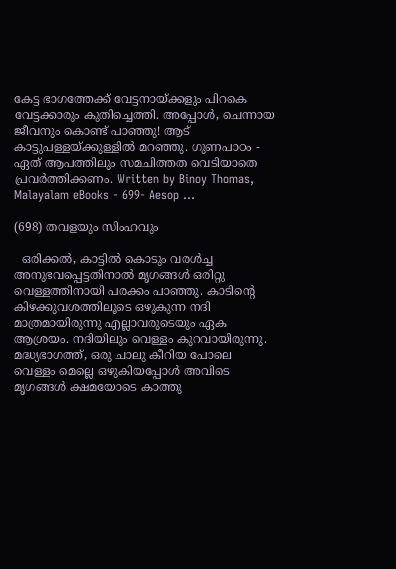കേട്ട ഭാഗത്തേക്ക് വേട്ടനായ്ക്കളും പിറകെ വേട്ടക്കാരും കുതിച്ചെത്തി. അപ്പോൾ, ചെന്നായ ജീവനും കൊണ്ട് പാഞ്ഞു! ആട് കാട്ടുപള്ളയ്ക്കുള്ളിൽ മറഞ്ഞു. ഗുണപാഠം - ഏത് ആപത്തിലും സമചിത്തത വെടിയാതെ പ്രവർത്തിക്കണം. Written by Binoy Thomas, Malayalam eBooks - 699- Aesop ...

(698) തവളയും സിംഹവും

  ഒരിക്കൽ, കാട്ടിൽ കൊടും വരൾച്ച അനുഭവപ്പെട്ടതിനാൽ മൃഗങ്ങൾ ഒരിറ്റു വെള്ളത്തിനായി പരക്കം പാഞ്ഞു. കാടിൻ്റെ കിഴക്കുവശത്തിലൂടെ ഒഴുകുന്ന നദി മാത്രമായിരുന്നു എല്ലാവരുടെയും ഏക ആശ്രയം. നദിയിലും വെള്ളം കുറവായിരുന്നു. മദ്ധ്യഭാഗത്ത്, ഒരു ചാലു കീറിയ പോലെ വെള്ളം മെല്ലെ ഒഴുകിയപ്പോൾ അവിടെ മൃഗങ്ങൾ ക്ഷമയോടെ കാത്തു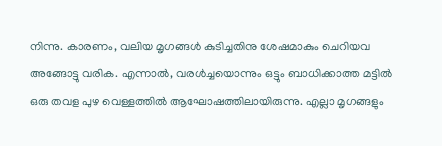നിന്നു. കാരണം, വലിയ മൃഗങ്ങൾ കുടിച്ചതിനു ശേഷമാകും ചെറിയവ അങ്ങോട്ടു വരിക. എന്നാൽ, വരൾച്ചയൊന്നും ഒട്ടും ബാധിക്കാത്ത മട്ടിൽ ഒരു തവള പുഴ വെള്ളത്തിൽ ആഘോഷത്തിലായിരുന്നു. എല്ലാ മൃഗങ്ങളും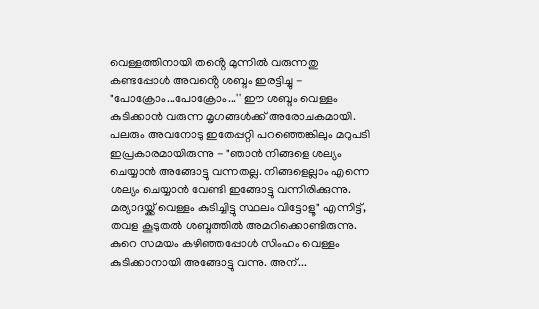വെള്ളത്തിനായി തൻ്റെ മുന്നിൽ വരുന്നതു കണ്ടപ്പോൾ അവൻ്റെ ശബ്ദം ഇരട്ടിച്ചു - "പോക്രോം...പോക്രോം...'' ഈ ശബ്ദം വെള്ളം കുടിക്കാൻ വരുന്ന മൃഗങ്ങൾക്ക് അരോചകമായി. പലരും അവനോടു ഇതേപ്പറ്റി പറഞ്ഞെങ്കിലും മറുപടി ഇപ്രകാരമായിരുന്നു - "ഞാൻ നിങ്ങളെ ശല്യം ചെയ്യാൻ അങ്ങോട്ടു വന്നതല്ല. നിങ്ങളെല്ലാം എന്നെ ശല്യം ചെയ്യാൻ വേണ്ടി ഇങ്ങോട്ടു വന്നിരിക്കുന്നു. മര്യാദയ്ക്ക് വെള്ളം കുടിച്ചിട്ടു സ്ഥലം വിട്ടോളൂ" എന്നിട്ട്, തവള കൂടുതൽ ശബ്ദത്തിൽ അമറിക്കൊണ്ടിരുന്നു. കുറെ സമയം കഴിഞ്ഞപ്പോൾ സിംഹം വെള്ളം കുടിക്കാനായി അങ്ങോട്ടു വന്നു. അന്...